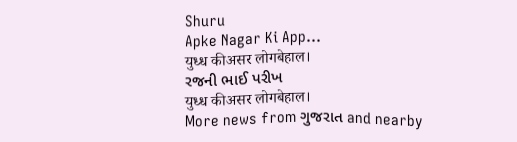Shuru
Apke Nagar Ki App…
युध्ध कीअसर लोगबेहाल।
રજની ભાઈ પરીખ
युध्ध कीअसर लोगबेहाल।
More news from ગુજરાત and nearby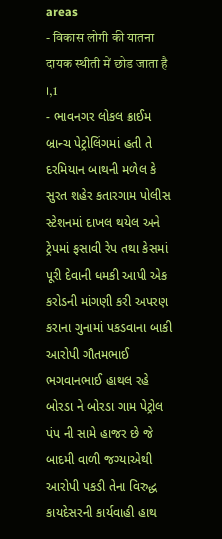areas
- विकास लोगी की यातना दायक स्थीती में छोड जाता है ।,1
- ભાવનગર લોકલ ક્રાઈમ બ્રાન્ચ પેટ્રોલિંગમાં હતી તે દરમિયાન બાથની મળેલ કે સુરત શહેર કતારગામ પોલીસ સ્ટેશનમાં દાખલ થયેલ અને ટ્રેપમાં ફસાવી રેપ તથા કેસમાં પૂરી દેવાની ધમકી આપી એક કરોડની માંગણી કરી અપરણ કરાના ગુનામાં પકડવાના બાકી આરોપી ગૌતમભાઈ ભગવાનભાઈ હાથલ રહે બોરડા ને બોરડા ગામ પેટ્રોલ પંપ ની સામે હાજર છે જે બાદમી વાળી જગ્યાએથી આરોપી પકડી તેના વિરુદ્ધ કાયદેસરની કાર્યવાહી હાથ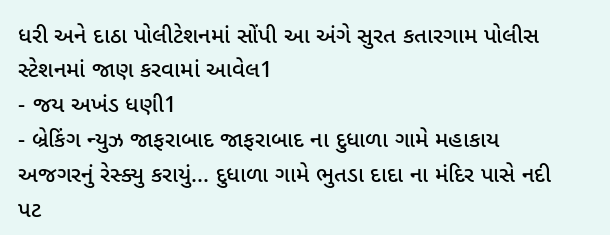ધરી અને દાઠા પોલીટેશનમાં સોંપી આ અંગે સુરત કતારગામ પોલીસ સ્ટેશનમાં જાણ કરવામાં આવેલ1
- જય અખંડ ધણી1
- બ્રેકિંગ ન્યુઝ જાફરાબાદ જાફરાબાદ ના દુધાળા ગામે મહાકાય અજગરનું રેસ્ક્યુ કરાયું... દુધાળા ગામે ભુતડા દાદા ના મંદિર પાસે નદી પટ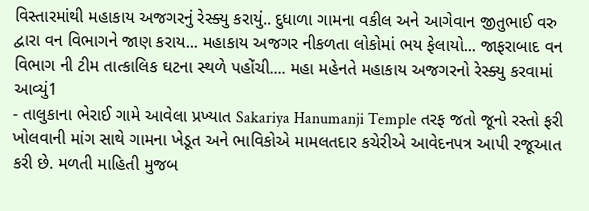વિસ્તારમાંથી મહાકાય અજગરનું રેસ્ક્યુ કરાયું.. દુધાળા ગામના વકીલ અને આગેવાન જીતુભાઈ વરુ દ્વારા વન વિભાગને જાણ કરાય... મહાકાય અજગર નીકળતા લોકોમાં ભય ફેલાયો... જાફરાબાદ વન વિભાગ ની ટીમ તાત્કાલિક ઘટના સ્થળે પહોંચી.... મહા મહેનતે મહાકાય અજગરનો રેસ્ક્યુ કરવામાં આવ્યું1
- તાલુકાના ભેરાઈ ગામે આવેલા પ્રખ્યાત Sakariya Hanumanji Temple તરફ જતો જૂનો રસ્તો ફરી ખોલવાની માંગ સાથે ગામના ખેડૂત અને ભાવિકોએ મામલતદાર કચેરીએ આવેદનપત્ર આપી રજૂઆત કરી છે. મળતી માહિતી મુજબ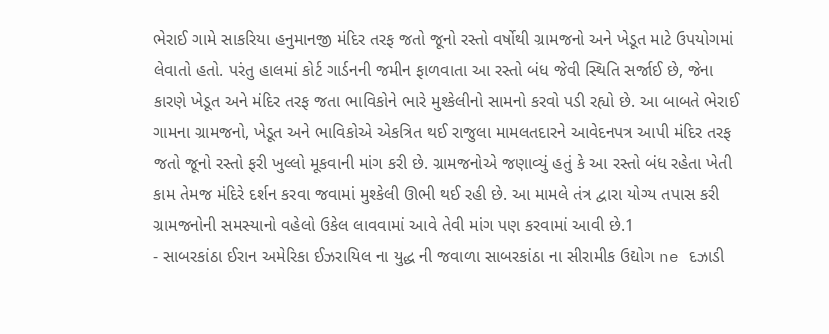ભેરાઈ ગામે સાકરિયા હનુમાનજી મંદિર તરફ જતો જૂનો રસ્તો વર્ષોથી ગ્રામજનો અને ખેડૂત માટે ઉપયોગમાં લેવાતો હતો. પરંતુ હાલમાં કોર્ટ ગાર્ડનની જમીન ફાળવાતા આ રસ્તો બંધ જેવી સ્થિતિ સર્જાઈ છે, જેના કારણે ખેડૂત અને મંદિર તરફ જતા ભાવિકોને ભારે મુશ્કેલીનો સામનો કરવો પડી રહ્યો છે. આ બાબતે ભેરાઈ ગામના ગ્રામજનો, ખેડૂત અને ભાવિકોએ એકત્રિત થઈ રાજુલા મામલતદારને આવેદનપત્ર આપી મંદિર તરફ જતો જૂનો રસ્તો ફરી ખુલ્લો મૂકવાની માંગ કરી છે. ગ્રામજનોએ જણાવ્યું હતું કે આ રસ્તો બંધ રહેતા ખેતી કામ તેમજ મંદિરે દર્શન કરવા જવામાં મુશ્કેલી ઊભી થઈ રહી છે. આ મામલે તંત્ર દ્વારા યોગ્ય તપાસ કરી ગ્રામજનોની સમસ્યાનો વહેલો ઉકેલ લાવવામાં આવે તેવી માંગ પણ કરવામાં આવી છે.1
- સાબરકાંઠા ઈરાન અમેરિકા ઈઝરાયિલ ના યુદ્ધ ની જવાળા સાબરકાંઠા ના સીરામીક ઉદ્યોગ ne દઝાડી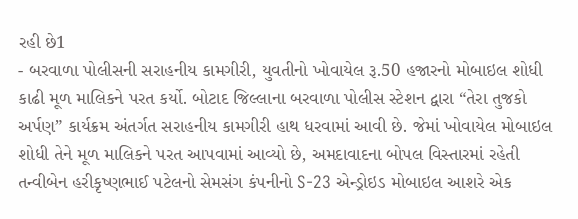રહી છે1
- બરવાળા પોલીસની સરાહનીય કામગીરી, યુવતીનો ખોવાયેલ રૂ.50 હજારનો મોબાઇલ શોધી કાઢી મૂળ માલિકને પરત કર્યો. બોટાદ જિલ્લાના બરવાળા પોલીસ સ્ટેશન દ્વારા “તેરા તુજકો અર્પણ” કાર્યક્રમ અંતર્ગત સરાહનીય કામગીરી હાથ ધરવામાં આવી છે. જેમાં ખોવાયેલ મોબાઇલ શોધી તેને મૂળ માલિકને પરત આપવામાં આવ્યો છે, અમદાવાદના બોપલ વિસ્તારમાં રહેતી તન્વીબેન હરીકૃષ્ણભાઈ પટેલનો સેમસંગ કંપનીનો S-23 એન્ડ્રોઇડ મોબાઇલ આશરે એક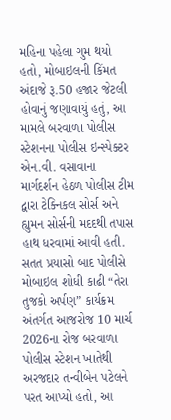મહિના પહેલા ગુમ થયો હતો, મોબાઇલની કિંમત અંદાજે રૂ.50 હજાર જેટલી હોવાનું જણાવાયું હતું, આ મામલે બરવાળા પોલીસ સ્ટેશનના પોલીસ ઇન્સ્પેક્ટર એન.વી. વસાવાના માર્ગદર્શન હેઠળ પોલીસ ટીમ દ્વારા ટેક્નિકલ સોર્સ અને હ્યુમન સોર્સની મદદથી તપાસ હાથ ધરવામાં આવી હતી. સતત પ્રયાસો બાદ પોલીસે મોબાઇલ શોધી કાઢી “તેરા તુજકો અર્પણ” કાર્યક્રમ અંતર્ગત આજરોજ 10 માર્ચ 2026ના રોજ બરવાળા પોલીસ સ્ટેશન ખાતેથી અરજદાર તન્વીબેન પટેલને પરત આપ્યો હતો, આ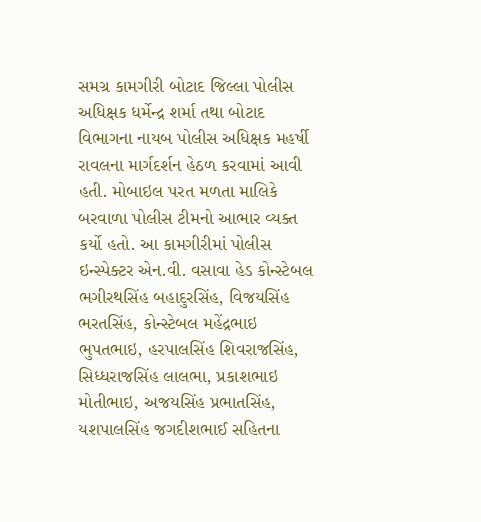સમગ્ર કામગીરી બોટાદ જિલ્લા પોલીસ અધિક્ષક ધર્મેન્દ્ર શર્મા તથા બોટાદ વિભાગના નાયબ પોલીસ અધિક્ષક મહર્ષી રાવલના માર્ગદર્શન હેઠળ કરવામાં આવી હતી. મોબાઇલ પરત મળતા માલિકે બરવાળા પોલીસ ટીમનો આભાર વ્યક્ત કર્યો હતો. આ કામગીરીમાં પોલીસ ઇન્સ્પેક્ટર એન.વી. વસાવા હેડ કોન્સ્ટેબલ ભગીરથસિંહ બહાદુરસિંહ, વિજયસિંહ ભરતસિંહ, કોન્સ્ટેબલ મહેંદ્રભાઇ ભુપતભાઇ, હરપાલસિંહ શિવરાજસિંહ, સિધ્ધરાજસિંહ લાલભા, પ્રકાશભાઇ મોતીભાઇ, અજયસિંહ પ્રભાતસિંહ, યશપાલસિંહ જગદીશભાઈ સહિતના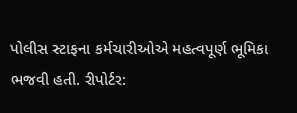પોલીસ સ્ટાફના કર્મચારીઓએ મહત્વપૂર્ણ ભૂમિકા ભજવી હતી. રીપોર્ટર: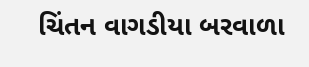ચિંતન વાગડીયા બરવાળા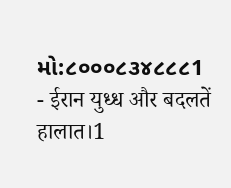મો:૮૦૦૦૮૩૪૮૮૮1
- ईरान युध्ध और बदलतें हालात।1